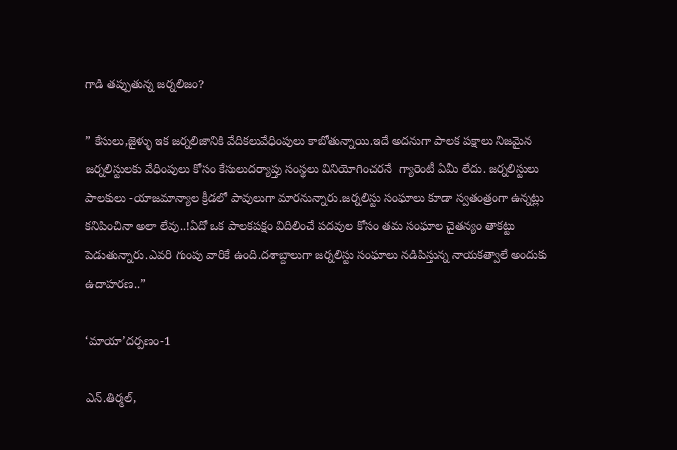గాడి తప్పుతున్న జర్నలిజం?

” కేసులు,జైళ్ళు ఇక జర్నలిజానికి వేదికలువేధింపులు కాబోతున్నాయి.ఇదే అదనుగా పాలక పక్షాలు నిజమైన జర్నలిస్టులకు వేధింపులు కోసం కేసులుదర్యాప్తు సంస్థలు వినియోగించరనే  గ్యారెంటీ ఏమీ లేదు. జర్నలిస్టులు పాలకులు -యాజమాన్యాల క్రీడలో పావులుగా మారనున్నారు.జర్నలిస్టు సంఘాలు కూడా స్వతంత్రంగా ఉన్నట్లు కనిపించినా అలా లేవు..!ఏదో ఒక పాలకపక్షం విదిలించే పదవుల కోసం తమ సంఘాల చైతన్యం తాకట్టు పెడుతున్నారు.ఎవరి గుంపు వారికే ఉంది.దశాబ్దాలుగా జర్నలిస్టు సంఘాలు నడిపిస్తున్న నాయకత్వాలే అందుకు ఉదాహరణ..”

‘మాయా’దర్పణం-1

ఎన్.తిర్మల్,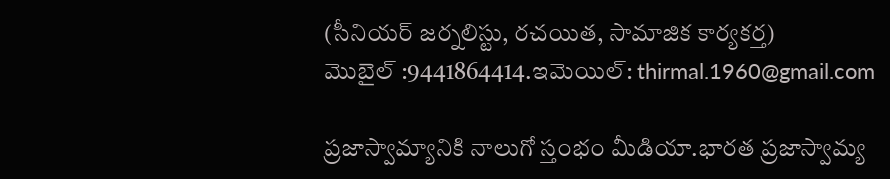(సీనియర్ జర్నలిస్టు, రచయిత, సామాజిక కార్యకర్త)
మొబైల్ :9441864414.ఇమెయిల్: thirmal.1960@gmail.com

ప్రజాస్వామ్యానికి నాలుగో స్తంభం మీడియా.భారత ప్రజాస్వామ్య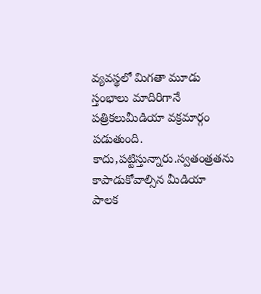వ్యవస్థలో మిగతా మూడు స్తంభాలు మాదిరిగానే పత్రికలుమీడియా వక్రమార్గం పడుతుంది. కాదు,పట్టిస్తున్నారు.స్వతంత్రతను కాపాడుకోవాల్సిన మీడియా పాలక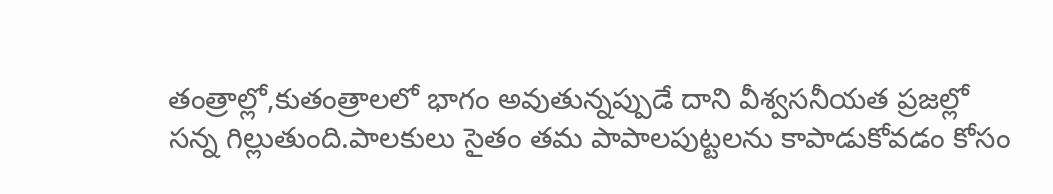తంత్రాల్లో,కుతంత్రాలలో భాగం అవుతున్నప్పుడే దాని వీశ్వసనీయత ప్రజల్లో సన్న గిల్లుతుంది.పాలకులు సైతం తమ పాపాలపుట్టలను కాపాడుకోవడం కోసం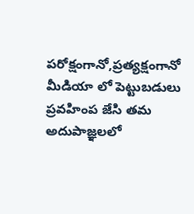పరోక్షంగానో,ప్రత్యక్షంగానో మీడియా లో పెట్టుబడులు ప్రవహింప జేసి తమ అదుపాజ్ఞలలో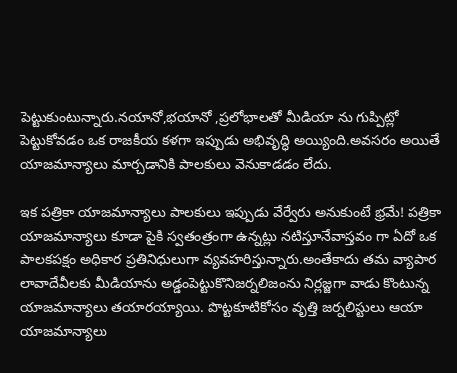పెట్టుకుంటున్నారు.నయానో,భయానో ,ప్రలోభాలతో మీడియా ను గుప్పిట్లో పెట్టుకోవడం ఒక రాజకీయ కళగా ఇప్పుడు అభివృద్ధి అయ్యింది.అవసరం అయితే యాజమాన్యాలు మార్చడానికి పాలకులు వెనుకాడడం లేదు.

ఇక పత్రికా యాజమాన్యాలు పాలకులు ఇప్పుడు వేర్వేరు అనుకుంటే భ్రమే! పత్రికా యాజమాన్యాలు కూడా పైకి స్వతంత్రంగా ఉన్నట్లు నటిస్తూనేవాస్తవం గా ఏదో ఒక పాలకపక్షం అధికార ప్రతినిధులుగా వ్యవహరిస్తున్నారు.అంతేకాదు తమ వ్యాపార లావాదేవీలకు మీడియాను అడ్డంపెట్టుకొనిజర్నలిజంను నిర్లజ్జగా వాడు కొంటున్న యాజమాన్యాలు తయారయ్యాయి. పొట్టకూటికోసం వృత్తి జర్నలిస్టులు ఆయా యాజమాన్యాలు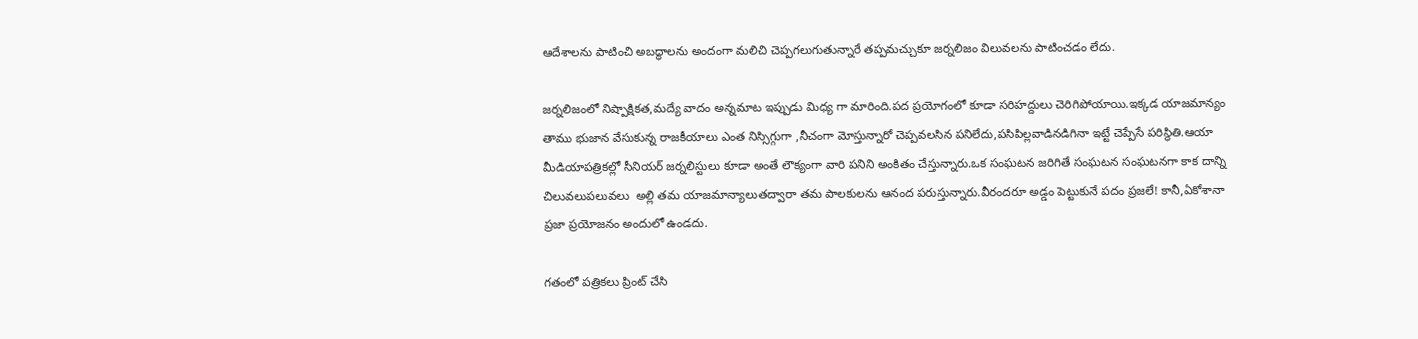ఆదేశాలను పాటించి అబద్ధాలను అందంగా మలిచి చెప్పగలుగుతున్నారే తప్పమచ్చుకూ జర్నలిజం విలువలను పాటించడం లేదు.

జర్నలిజంలో నిష్పాక్షికత,మద్యే వాదం అన్నమాట ఇప్పుడు మిధ్య గా మారింది.పద ప్రయోగంలో కూడా సరిహద్దులు చెరిగిపోయాయి.ఇక్కడ యాజమాన్యం తాము భుజాన వేసుకున్న రాజకీయాలు ఎంత నిస్సిగ్గుగా ,నీచంగా మోస్తున్నారో చెప్పవలసిన పనిలేదు,పసిపిల్లవాడినడిగినా ఇట్టే చెప్పేసే పరిస్థితి.ఆయా మీడియాపత్రికల్లో సీనియర్ జర్నలిస్టులు కూడా అంతే లౌక్యంగా వారి పనిని అంకితం చేస్తున్నారు.ఒక సంఘటన జరిగితే సంఘటన సంఘటనగా కాక దాన్ని చిలువలుపలువలు  అల్లి తమ యాజమాన్యాలుతద్వారా తమ పాలకులను ఆనంద పరుస్తున్నారు.వీరందరూ అడ్డం పెట్టుకునే పదం ప్రజలే! కానీ,ఏకోశానా ప్రజా ప్రయోజనం అందులో ఉండదు.

గతంలో పత్రికలు ప్రింట్ చేసి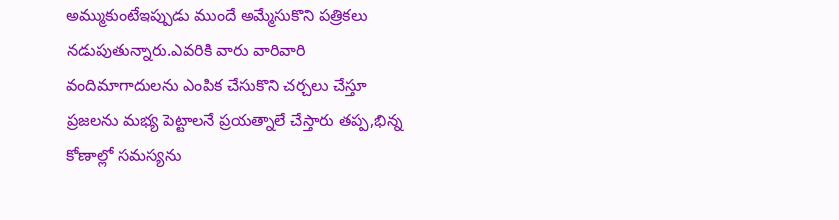అమ్ముకుంటేఇప్పుడు ముందే అమ్మేసుకొని పత్రికలు నడుపుతున్నారు.ఎవరికి వారు వారివారి వందిమాగాదులను ఎంపిక చేసుకొని చర్చలు చేస్తూ ప్రజలను మభ్య పెట్టాలనే ప్రయత్నాలే చేస్తారు తప్ప,భిన్న కోణాల్లో సమస్యను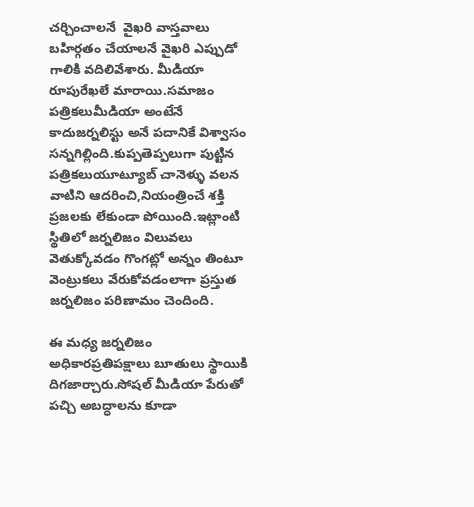చర్చించాలనే  వైఖరి వాస్తవాలు బహిర్గతం చేయాలనే వైఖరి ఎప్పుడో గాలికి వదిలివేశారు. మీడియా రూపురేఖలే మారాయి.సమాజం పత్రికలుమీడియా అంటేనే కాదుజర్నలిస్టు అనే పదానికే విశ్వాసం సన్నగిల్లింది.కుప్పతెప్పలుగా పుట్టిన పత్రికలుయూట్యూబ్ చానెళ్ళు వలన వాటిని ఆదరించి,నియంత్రించే శక్తి ప్రజలకు లేకుండా పోయింది.ఇట్లాంటి స్థితిలో జర్నలిజం విలువలు వెతుక్కోవడం గొంగట్లో అన్నం తింటూ వెంట్రుకలు వేరుకోవడంలాగా ప్రస్తుత జర్నలిజం పరిణామం చెందింది.

ఈ మధ్య జర్నలిజం అధికారప్రతిపక్షాలు బూతులు స్థాయికి దిగజార్చారు.సోషల్ మీడియా పేరుతో పచ్చి అబద్ధాలను కూడా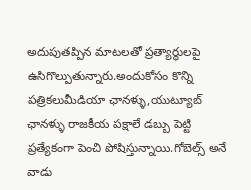అదుపుతప్పిన మాటలతో ప్రత్యార్థులపై ఉసిగొల్పుతున్నారు.అందుకోసం కొన్ని పత్రికలుమీడియా ఛానళ్ళు,యుట్యూబ్ ఛానళ్ళు రాజకీయ పక్షాలే డబ్బు పెట్టి ప్రత్యేకంగా పెంచి పోషిస్తున్నాయి.గోబెల్స్ అనే వాడు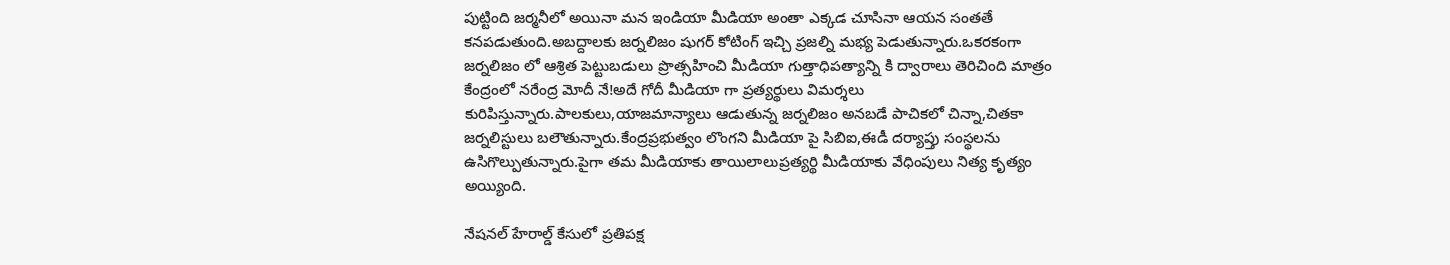పుట్టింది జర్మనీలో అయినా మన ఇండియా మీడియా అంతా ఎక్కడ చూసినా ఆయన సంతతే కనపడుతుంది.అబద్దాలకు జర్నలిజం షుగర్ కోటింగ్ ఇచ్చి ప్రజల్ని మభ్య పెడుతున్నారు.ఒకరకంగా జర్నలిజం లో ఆశ్రిత పెట్టుబడులు ప్రొత్సహించి మీడియా గుత్తాధిపత్యాన్ని కి ద్వారాలు తెరిచింది మాత్రం కేంద్రంలో నరేంద్ర మోదీ నే!అదే గోదీ మీడియా గా ప్రత్యర్థులు విమర్శలు కురిపిస్తున్నారు.పాలకులు,యాజమాన్యాలు ఆడుతున్న జర్నలిజం అనబడే పాచికలో చిన్నా,చితకా జర్నలిస్టులు బలౌతున్నారు.కేంద్రప్రభుత్వం లొంగని మీడియా పై సిబిఐ,ఈడీ దర్యాప్తు సంస్థలను ఉసిగొల్పుతున్నారు.పైగా తమ మీడియాకు తాయిలాలుప్రత్యర్థి మీడియాకు వేధింపులు నిత్య కృత్యం అయ్యింది.

నేషనల్ హేరాల్డ్ కేసులో ప్రతిపక్ష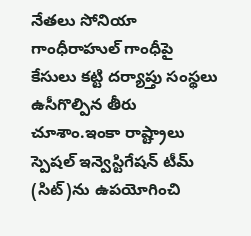నేతలు సోనియా గాంధీరాహుల్ గాంధీపై కేసులు కట్టి దర్యాప్తు సంస్థలు ఉసీగొల్పిన తీరు చూశాం.ఇంకా రాష్ట్రాలు స్పెషల్ ఇన్వెస్టిగేషన్ టీమ్ (సిట్)ను ఉపయోగించి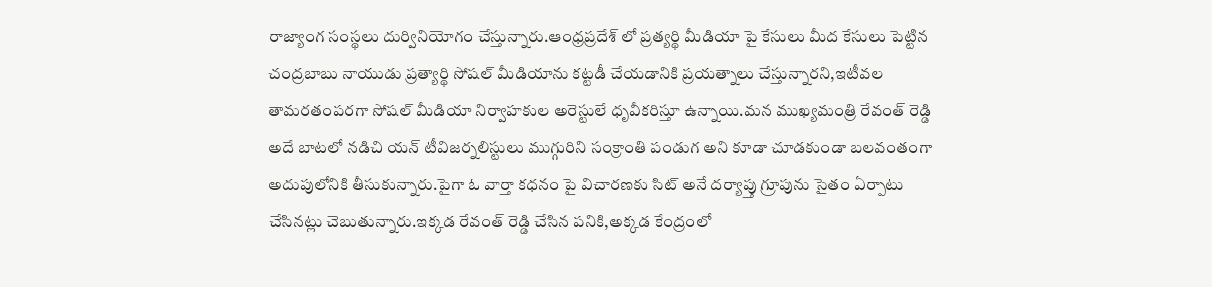రాజ్యాంగ సంస్థలు దుర్వినియోగం చేస్తున్నారు.ఆంధ్రప్రదేశ్ లో ప్రత్యర్థి మీడియా పై కేసులు మీద కేసులు పెట్టిన చంద్రబాబు నాయుడు ప్రత్యార్థి సోషల్ మీడియాను కట్టడీ చేయడానికి ప్రయత్నాలు చేస్తున్నారని,ఇటీవల తామరతంపరగా సోషల్ మీడియా నిర్వాహకుల అరెస్టులే ధృవీకరిస్తూ ఉన్నాయి.మన ముఖ్యమంత్రి రేవంత్ రెడ్డి అదే బాటలో నడిచి యన్ టీవిజర్నలిస్టులు ముగ్గురిని సంక్రాంతి పండుగ అని కూడా చూడకుండా బలవంతంగా అదుపులోనికి తీసుకున్నారు.పైగా ఓ వార్తా కధనం పై విచారణకు సిట్ అనే దర్యాప్తు గ్రూపును సైతం ఏర్పాటు చేసినట్లు చెబుతున్నారు.ఇక్కడ రేవంత్ రెడ్డి చేసిన పనికి,అక్కడ కేంద్రంలో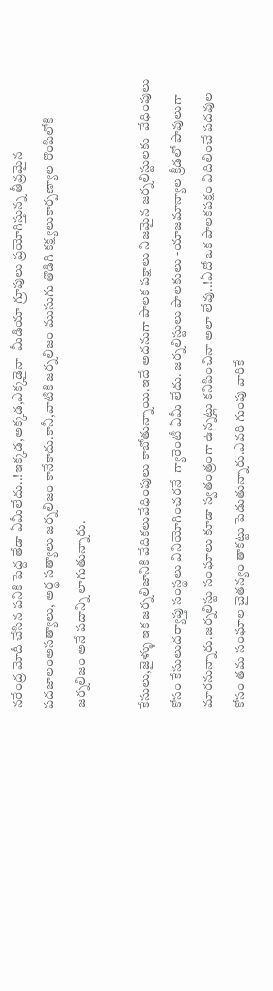నరేంద్ర మోదీ చేసిన పనికి పెద్ద తేడా ఏమీలేదు..!ఇక్కడ,అక్కడ,ఎక్కడైనా  మీడియా గ్రూపులు ప్రయోగిస్తున్న తీవ్రమైన పదజాలంఅసత్యాలు, అర్థ సత్యాలు జర్నలిజం కానేకాదు.కానీ,వాటికి జర్నలిజం ముసుగు తొడిగి కక్ష్యలుకార్పణ్యాల రొంపిలోకి జర్నలిజం అనే పదాన్ని లాగుతున్నారు.

కేసులు,జైళ్ళు ఇక జర్నలిజానికి వేదికలువేధింపులు కాబోతున్నాయి.ఇదే అదనుగా పాలక పక్షాలు నిజమైన జర్నలిస్టులకు  వేధింపులు కోసం కేసులుదర్యాప్తు సంస్థలు వినియోగించరనే  గ్యారెంటీ ఏమీ లేదు. జర్నలిస్టులు పాలకులు -యాజమాన్యాల క్రీడలో పావులుగా మారనున్నారు.జర్నలిస్టు సంఘాలు కూడా స్వతంత్రంగా ఉన్నట్లు కనిపించినా అలా లేవు..!ఏదో ఒక పాలకపక్షం విదిలించే పదవుల కోసం తమ సంఘాల చైతన్యం తాకట్టు పెడుతున్నారు.ఎవరి గుంపు వారికే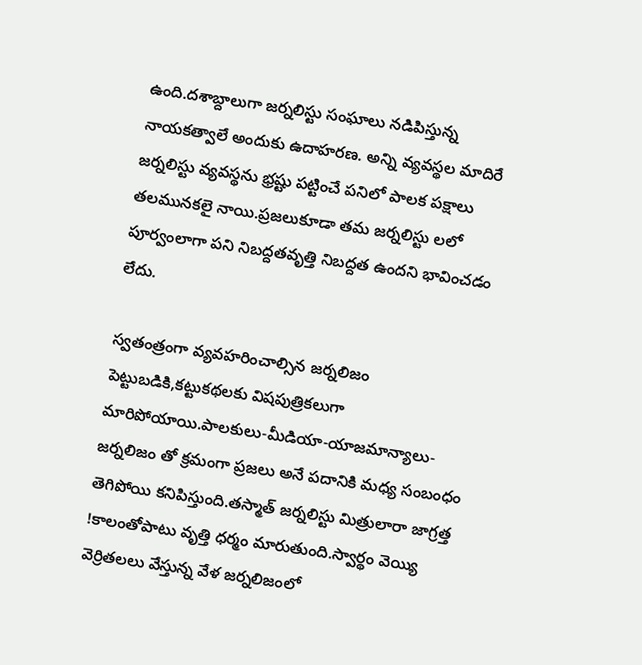ఉంది.దశాబ్దాలుగా జర్నలిస్టు సంఘాలు నడిపిస్తున్న  నాయకత్వాలే అందుకు ఉదాహరణ. అన్ని వ్యవస్థల మాదిరే జర్నలిస్టు వ్యవస్థను భ్రష్టు పట్టించే పనిలో పాలక పక్షాలు తలమునకలై నాయి.ప్రజలుకూడా తమ జర్నలిస్టు లలో పూర్వంలాగా పని నిబద్దతవృత్తి నిబద్దత ఉందని భావించడం లేదు.

స్వతంత్రంగా వ్యవహరించాల్సిన జర్నలిజం పెట్టుబడికి,కట్టుకథలకు విషపుత్రికలుగా మారిపోయాయి.పాలకులు-మీడియా-యాజమాన్యాలు-జర్నలిజం తో క్రమంగా ప్రజలు అనే పదానికి మధ్య సంబంధం తెగిపోయి కనిపిస్తుంది.తస్మాత్ జర్నలిస్టు మిత్రులారా జాగ్రత్త !కాలంతోపాటు వృత్తి ధర్మం మారుతుంది.స్వార్థం వెయ్యి వెర్రితలలు వేస్తున్న వేళ జర్నలిజంలో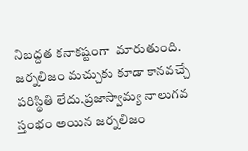నిబద్దత కనాకష్టంగా  మారుతుంది. జర్నలిజం మచ్చుకు కూడా కానవచ్చే పరిస్థితి లేదు.ప్రజాస్వామ్య నాలుగవ స్తంభం అయిన జర్నలిజం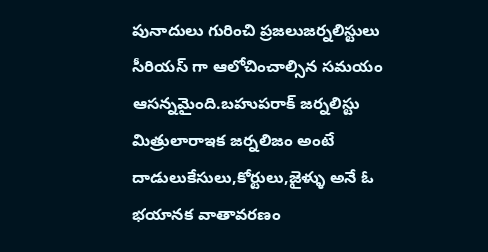పునాదులు గురించి ప్రజలుజర్నలిస్టులు సీరియస్ గా ఆలోచించాల్సిన సమయం ఆసన్నమైంది.బహుపరాక్ జర్నలిస్టు మిత్రులారాఇక జర్నలిజం అంటే దాడులుకేసులు,కోర్టులు,జైళ్ళు అనే ఓ భయానక వాతావరణం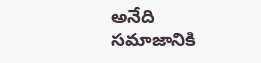అనేది సమాజానికి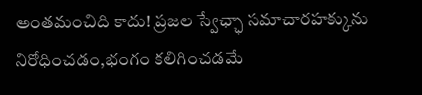అంతమంచిది కాదు! ప్రజల స్వేఛ్ఛా సమాచారహక్కును నిరోధించడం,భంగం కలిగించడమే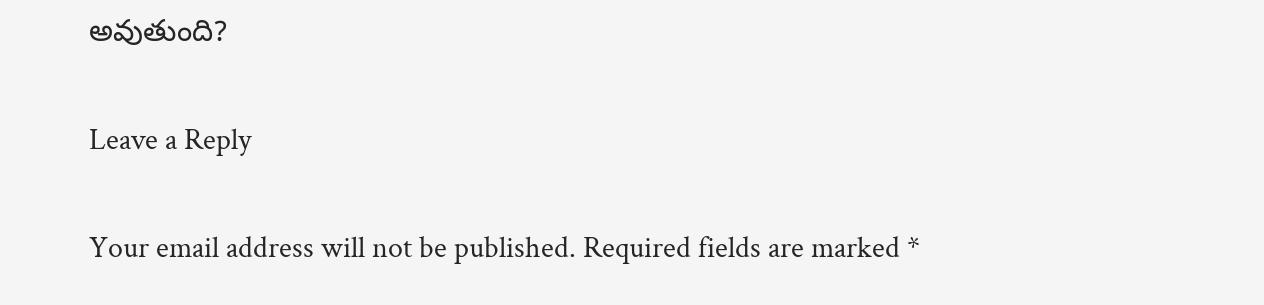అవుతుంది?

Leave a Reply

Your email address will not be published. Required fields are marked *